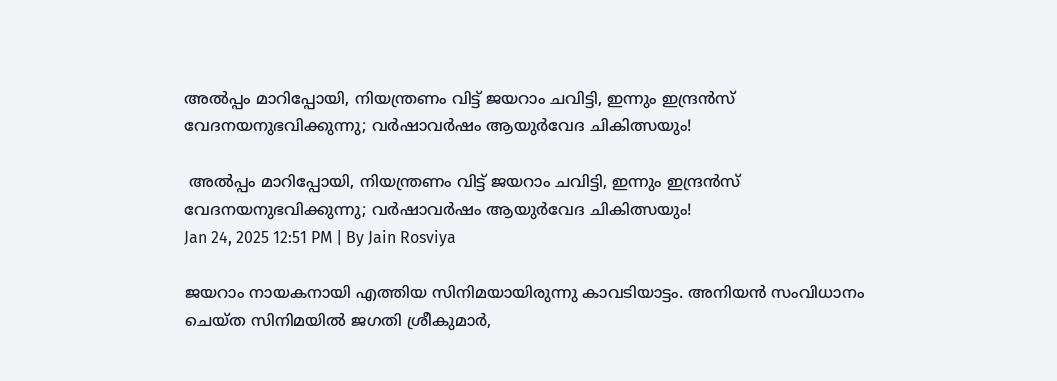അല്‍പ്പം മാറിപ്പോയി, നിയന്ത്രണം വിട്ട് ജയറാം ചവിട്ടി, ഇന്നും ഇന്ദ്രന്‍സ് വേദനയനുഭവിക്കുന്നു; വര്‍ഷാവര്‍ഷം ആയുര്‍വേദ ചികിത്സയും!

 അല്‍പ്പം മാറിപ്പോയി, നിയന്ത്രണം വിട്ട് ജയറാം ചവിട്ടി, ഇന്നും ഇന്ദ്രന്‍സ് വേദനയനുഭവിക്കുന്നു; വര്‍ഷാവര്‍ഷം ആയുര്‍വേദ ചികിത്സയും!
Jan 24, 2025 12:51 PM | By Jain Rosviya

ജയറാം നായകനായി എത്തിയ സിനിമയായിരുന്നു കാവടിയാട്ടം. അനിയന്‍ സംവിധാനം ചെയ്ത സിനിമയില്‍ ജഗതി ശ്രീകുമാര്‍,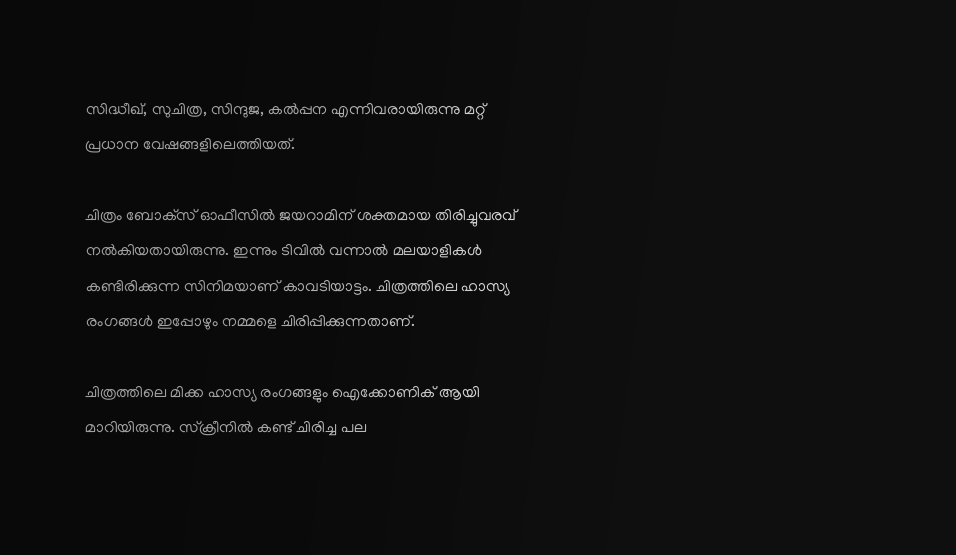സിദ്ധീഖ്, സുചിത്ര, സിന്ദുജ, കല്‍പ്പന എന്നിവരായിരുന്നു മറ്റ് പ്രധാന വേഷങ്ങളിലെത്തിയത്.

ചിത്രം ബോക്‌സ് ഓഫീസില്‍ ജയറാമിന് ശക്തമായ തിരിച്ചുവരവ് നല്‍കിയതായിരുന്നു. ഇന്നും ടിവില്‍ വന്നാല്‍ മലയാളികള്‍ കണ്ടിരിക്കുന്ന സിനിമയാണ് കാവടിയാട്ടം. ചിത്രത്തിലെ ഹാസ്യ രംഗങ്ങള്‍ ഇപ്പോഴും നമ്മളെ ചിരിപ്പിക്കുന്നതാണ്.

ചിത്രത്തിലെ മിക്ക ഹാസ്യ രംഗങ്ങളും ഐക്കോണിക് ആയി മാറിയിരുന്നു. സ്‌ക്രീനില്‍ കണ്ട് ചിരിച്ച പല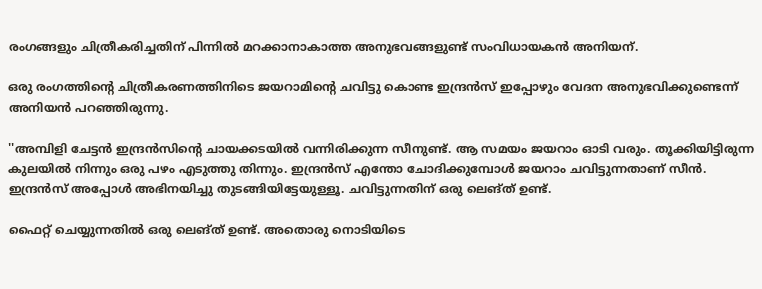രംഗങ്ങളും ചിത്രീകരിച്ചതിന് പിന്നില്‍ മറക്കാനാകാത്ത അനുഭവങ്ങളുണ്ട് സംവിധായകന്‍ അനിയന്.

ഒരു രംഗത്തിന്റെ ചിത്രീകരണത്തിനിടെ ജയറാമിന്റെ ചവിട്ടു കൊണ്ട ഇന്ദ്രന്‍സ് ഇപ്പോഴും വേദന അനുഭവിക്കുണ്ടെന്ന് അനിയന്‍ പറഞ്ഞിരുന്നു.

''അമ്പിളി ചേട്ടന്‍ ഇന്ദ്രന്‍സിന്റെ ചായക്കടയില്‍ വന്നിരിക്കുന്ന സീനുണ്ട്. ആ സമയം ജയറാം ഓടി വരും. തൂക്കിയിട്ടിരുന്ന കുലയില്‍ നിന്നും ഒരു പഴം എടുത്തു തിന്നും. ഇന്ദ്രന്‍സ് എന്തോ ചോദിക്കുമ്പോള്‍ ജയറാം ചവിട്ടുന്നതാണ് സീന്‍. ഇന്ദ്രന്‍സ് അപ്പോള്‍ അഭിനയിച്ചു തുടങ്ങിയിട്ടേയുള്ളൂ. ചവിട്ടുന്നതിന് ഒരു ലെങ്ത് ഉണ്ട്.

ഫൈറ്റ് ചെയ്യുന്നതില്‍ ഒരു ലെങ്ത് ഉണ്ട്. അതൊരു നൊടിയിടെ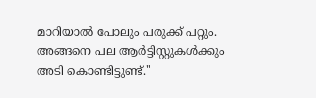മാറിയാല്‍ പോലും പരുക്ക് പറ്റും. അങ്ങനെ പല ആര്‍ട്ടിസ്റ്റുകള്‍ക്കും അടി കൊണ്ടിട്ടുണ്ട്.''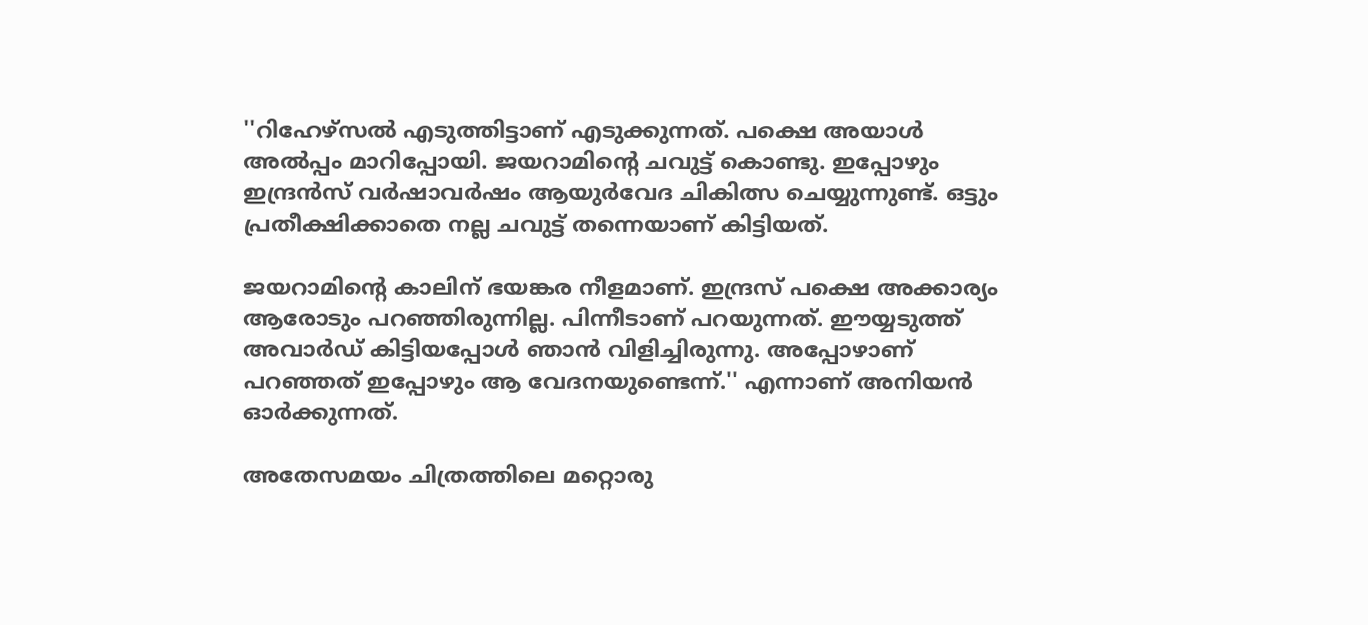''റിഹേഴ്‌സല്‍ എടുത്തിട്ടാണ് എടുക്കുന്നത്. പക്ഷെ അയാള്‍ അല്‍പ്പം മാറിപ്പോയി. ജയറാമിന്റെ ചവുട്ട് കൊണ്ടു. ഇപ്പോഴും ഇന്ദ്രന്‍സ് വര്‍ഷാവര്‍ഷം ആയുര്‍വേദ ചികിത്സ ചെയ്യുന്നുണ്ട്. ഒട്ടും പ്രതീക്ഷിക്കാതെ നല്ല ചവുട്ട് തന്നെയാണ് കിട്ടിയത്.

ജയറാമിന്റെ കാലിന് ഭയങ്കര നീളമാണ്. ഇന്ദ്രസ് പക്ഷെ അക്കാര്യം ആരോടും പറഞ്ഞിരുന്നില്ല. പിന്നീടാണ് പറയുന്നത്. ഈയ്യടുത്ത് അവാര്‍ഡ് കിട്ടിയപ്പോള്‍ ഞാന്‍ വിളിച്ചിരുന്നു. അപ്പോഴാണ് പറഞ്ഞത് ഇപ്പോഴും ആ വേദനയുണ്ടെന്ന്.'' എന്നാണ് അനിയന്‍ ഓര്‍ക്കുന്നത്.

അതേസമയം ചിത്രത്തിലെ മറ്റൊരു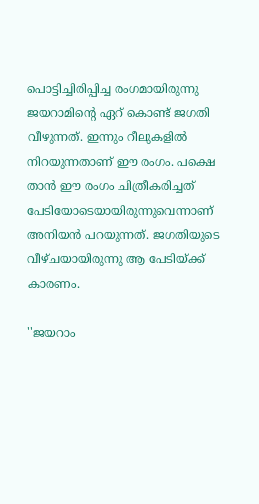പൊട്ടിച്ചിരിപ്പിച്ച രംഗമായിരുന്നു ജയറാമിന്റെ ഏറ് കൊണ്ട് ജഗതി വീഴുന്നത്. ഇന്നും റീലുകളില്‍ നിറയുന്നതാണ് ഈ രംഗം. പക്ഷെ താന്‍ ഈ രംഗം ചിത്രീകരിച്ചത് പേടിയോടെയായിരുന്നുവെന്നാണ് അനിയന്‍ പറയുന്നത്. ജഗതിയുടെ വീഴ്ചയായിരുന്നു ആ പേടിയ്ക്ക് കാരണം.

''ജയറാം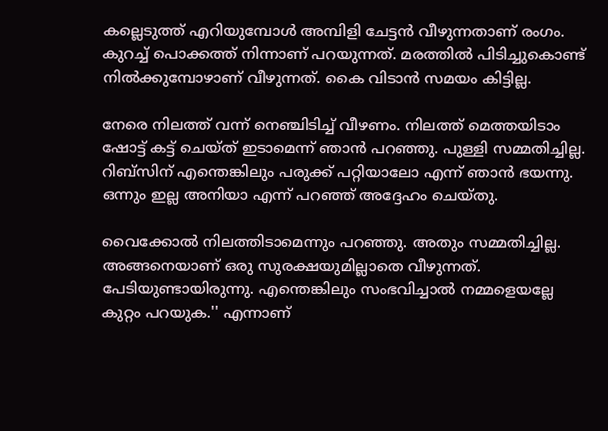കല്ലെടുത്ത് എറിയുമ്പോള്‍ അമ്പിളി ചേട്ടന്‍ വീഴുന്നതാണ് രംഗം. കുറച്ച് പൊക്കത്ത് നിന്നാണ് പറയുന്നത്. മരത്തില്‍ പിടിച്ചുകൊണ്ട് നില്‍ക്കുമ്പോഴാണ് വീഴുന്നത്. കൈ വിടാന്‍ സമയം കിട്ടില്ല.

നേരെ നിലത്ത് വന്ന് നെഞ്ചിടിച്ച് വീഴണം. നിലത്ത് മെത്തയിടാം ഷോട്ട് കട്ട് ചെയ്ത് ഇടാമെന്ന് ഞാന്‍ പറഞ്ഞു. പുള്ളി സമ്മതിച്ചില്ല. റിബ്‌സിന് എന്തെങ്കിലും പരുക്ക് പറ്റിയാലോ എന്ന് ഞാന്‍ ഭയന്നു. ഒന്നും ഇല്ല അനിയാ എന്ന് പറഞ്ഞ് അദ്ദേഹം ചെയ്തു.

വൈക്കോല്‍ നിലത്തിടാമെന്നും പറഞ്ഞു. അതും സമ്മതിച്ചില്ല. അങ്ങനെയാണ് ഒരു സുരക്ഷയുമില്ലാതെ വീഴുന്നത്. പേടിയുണ്ടായിരുന്നു. എന്തെങ്കിലും സംഭവിച്ചാല്‍ നമ്മളെയല്ലേ കുറ്റം പറയുക.'' എന്നാണ്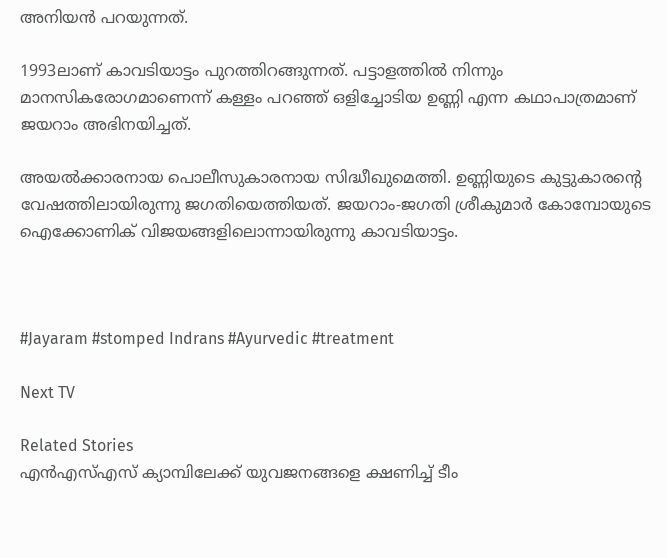അനിയന്‍ പറയുന്നത്.

1993ലാണ് കാവടിയാട്ടം പുറത്തിറങ്ങുന്നത്. പട്ടാളത്തില്‍ നിന്നും മാനസികരോഗമാണെന്ന് കള്ളം പറഞ്ഞ് ഒളിച്ചോടിയ ഉണ്ണി എന്ന കഥാപാത്രമാണ് ജയറാം അഭിനയിച്ചത്.

അയല്‍ക്കാരനായ പൊലീസുകാരനായ സിദ്ധീഖുമെത്തി. ഉണ്ണിയുടെ കുട്ടുകാരന്റെ വേഷത്തിലായിരുന്നു ജഗതിയെത്തിയത്. ജയറാം-ജഗതി ശ്രീകുമാര്‍ കോമ്പോയുടെ ഐക്കോണിക് വിജയങ്ങളിലൊന്നായിരുന്നു കാവടിയാട്ടം.



#Jayaram #stomped Indrans #Ayurvedic #treatment

Next TV

Related Stories
എൻഎസ്എസ് ക്യാമ്പിലേക്ക് യുവജനങ്ങളെ ക്ഷണിച്ച് ടീം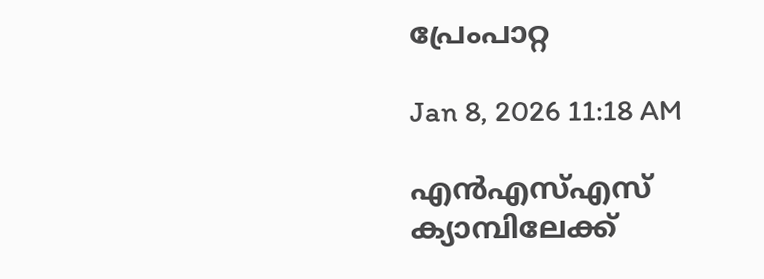പ്രേംപാറ്റ

Jan 8, 2026 11:18 AM

എൻഎസ്എസ് ക്യാമ്പിലേക്ക്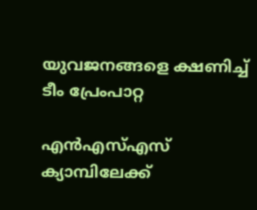യുവജനങ്ങളെ ക്ഷണിച്ച് ടീം പ്രേംപാറ്റ

എൻഎസ്എസ് ക്യാമ്പിലേക്ക്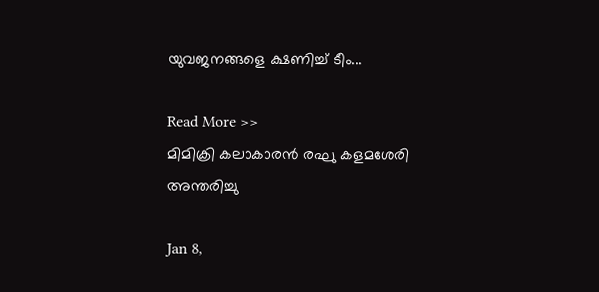യുവജനങ്ങളെ ക്ഷണിച്ച് ടീം...

Read More >>
മിമിക്രി കലാകാരൻ രഘു കളമശേരി അന്തരിച്ചു

Jan 8,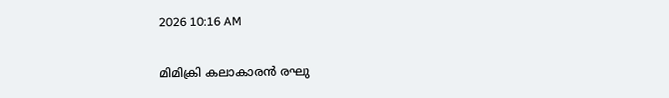2026 10:16 AM

മിമിക്രി കലാകാരൻ രഘു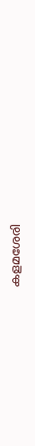കളമശേരി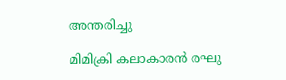അന്തരിച്ചു

മിമിക്രി കലാകാരൻ രഘു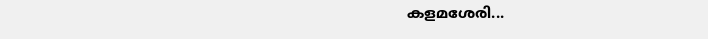കളമശേരി...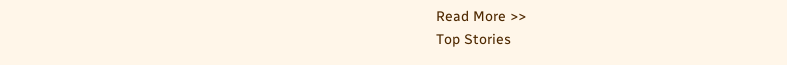Read More >>
Top Stories